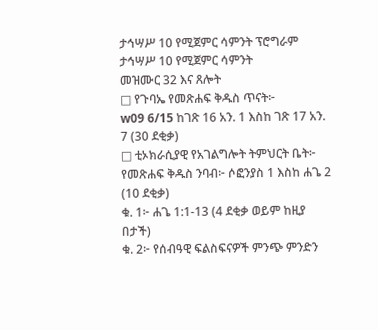ታኅሣሥ 10 የሚጀምር ሳምንት ፕሮግራም
ታኅሣሥ 10 የሚጀምር ሳምንት
መዝሙር 32 እና ጸሎት
□ የጉባኤ የመጽሐፍ ቅዱስ ጥናት፦
w09 6/15 ከገጽ 16 አን. 1 እስከ ገጽ 17 አን. 7 (30 ደቂቃ)
□ ቲኦክራሲያዊ የአገልግሎት ትምህርት ቤት፦
የመጽሐፍ ቅዱስ ንባብ፦ ሶፎንያስ 1 እስከ ሐጌ 2 (10 ደቂቃ)
ቁ. 1፦ ሐጌ 1:1-13 (4 ደቂቃ ወይም ከዚያ በታች)
ቁ. 2፦ የሰብዓዊ ፍልስፍናዎች ምንጭ ምንድን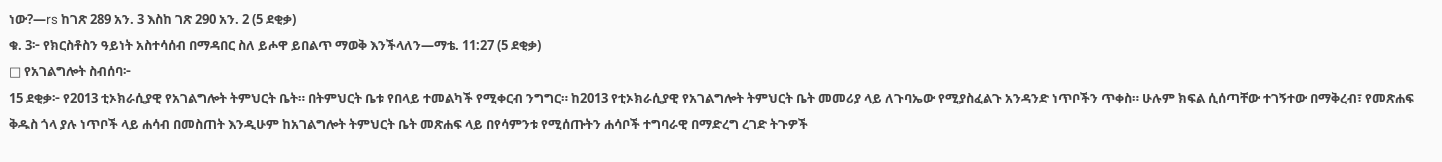ነው?—rs ከገጽ 289 አን. 3 እስከ ገጽ 290 አን. 2 (5 ደቂቃ)
ቁ. 3፦ የክርስቶስን ዓይነት አስተሳሰብ በማዳበር ስለ ይሖዋ ይበልጥ ማወቅ እንችላለን—ማቴ. 11:27 (5 ደቂቃ)
□ የአገልግሎት ስብሰባ፦
15 ደቂቃ፦ የ2013 ቲኦክራሲያዊ የአገልግሎት ትምህርት ቤት። በትምህርት ቤቱ የበላይ ተመልካች የሚቀርብ ንግግር። ከ2013 የቲኦክራሲያዊ የአገልግሎት ትምህርት ቤት መመሪያ ላይ ለጉባኤው የሚያስፈልጉ አንዳንድ ነጥቦችን ጥቀስ። ሁሉም ክፍል ሲሰጣቸው ተገኝተው በማቅረብ፣ የመጽሐፍ ቅዱስ ጎላ ያሉ ነጥቦች ላይ ሐሳብ በመስጠት እንዲሁም ከአገልግሎት ትምህርት ቤት መጽሐፍ ላይ በየሳምንቱ የሚሰጡትን ሐሳቦች ተግባራዊ በማድረግ ረገድ ትጉዎች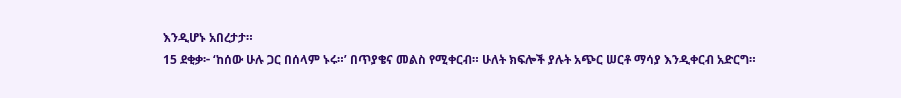እንዲሆኑ አበረታታ።
15 ደቂቃ፦ ‘ከሰው ሁሉ ጋር በሰላም ኑሩ።’ በጥያቄና መልስ የሚቀርብ። ሁለት ክፍሎች ያሉት አጭር ሠርቶ ማሳያ እንዲቀርብ አድርግ።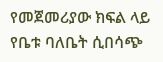የመጀመሪያው ክፍል ላይ የቤቱ ባለቤት ሲበሳጭ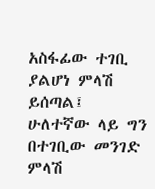አስፋፊው ተገቢ ያልሆነ ምላሽ ይሰጣል፤ ሁለተኛው ላይ ግን በተገቢው መንገድ ምላሽ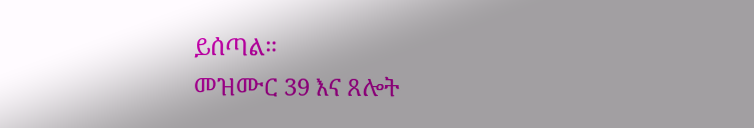ይሰጣል።
መዝሙር 39 እና ጸሎት